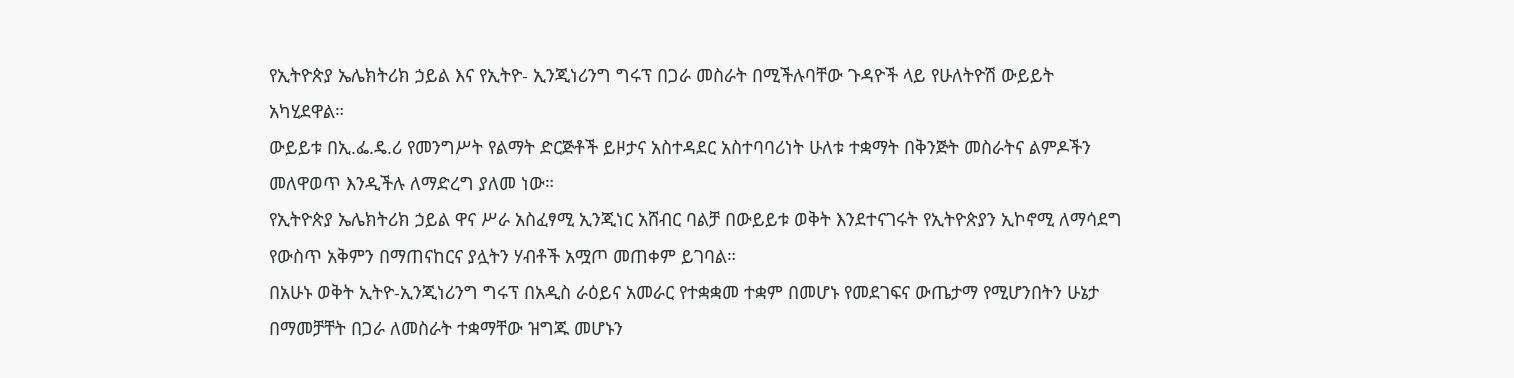የኢትዮጵያ ኤሌክትሪክ ኃይል እና የኢትዮ- ኢንጂነሪንግ ግሩፕ በጋራ መስራት በሚችሉባቸው ጉዳዮች ላይ የሁለትዮሽ ውይይት አካሂደዋል።
ውይይቱ በኢ.ፌ.ዴ.ሪ የመንግሥት የልማት ድርጅቶች ይዞታና አስተዳደር አስተባባሪነት ሁለቱ ተቋማት በቅንጅት መስራትና ልምዶችን መለዋወጥ እንዲችሉ ለማድረግ ያለመ ነው።
የኢትዮጵያ ኤሌክትሪክ ኃይል ዋና ሥራ አስፈፃሚ ኢንጂነር አሸብር ባልቻ በውይይቱ ወቅት እንደተናገሩት የኢትዮጵያን ኢኮኖሚ ለማሳደግ የውስጥ አቅምን በማጠናከርና ያሏትን ሃብቶች አሟጦ መጠቀም ይገባል።
በአሁኑ ወቅት ኢትዮ-ኢንጂነሪንግ ግሩፕ በአዲስ ራዕይና አመራር የተቋቋመ ተቋም በመሆኑ የመደገፍና ውጤታማ የሚሆንበትን ሁኔታ በማመቻቸት በጋራ ለመስራት ተቋማቸው ዝግጁ መሆኑን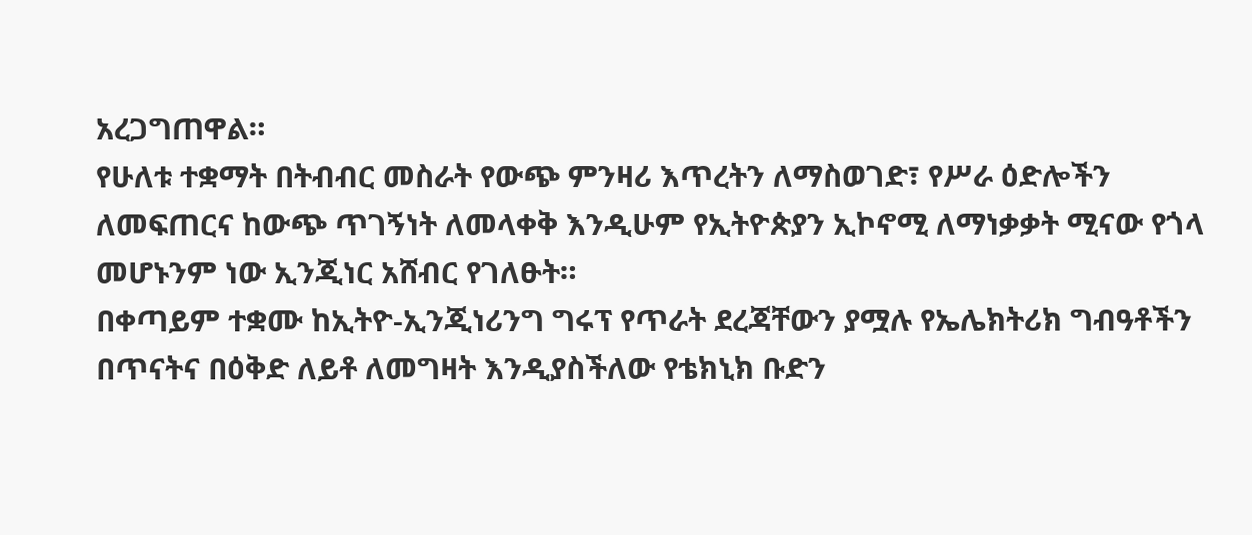አረጋግጠዋል።
የሁለቱ ተቋማት በትብብር መስራት የውጭ ምንዛሪ እጥረትን ለማስወገድ፣ የሥራ ዕድሎችን ለመፍጠርና ከውጭ ጥገኝነት ለመላቀቅ እንዲሁም የኢትዮጵያን ኢኮኖሚ ለማነቃቃት ሚናው የጎላ መሆኑንም ነው ኢንጂነር አሸብር የገለፁት።
በቀጣይም ተቋሙ ከኢትዮ-ኢንጂነሪንግ ግሩፕ የጥራት ደረጃቸውን ያሟሉ የኤሌክትሪክ ግብዓቶችን በጥናትና በዕቅድ ለይቶ ለመግዛት እንዲያስችለው የቴክኒክ ቡድን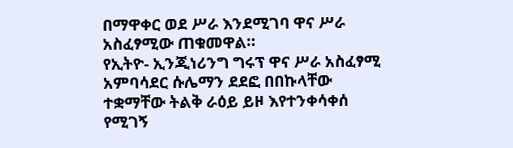በማዋቀር ወደ ሥራ እንደሚገባ ዋና ሥራ አስፈፃሚው ጠቁመዋል።
የኢትዮ- ኢንጂነሪንግ ግሩፕ ዋና ሥራ አስፈፃሚ አምባሳደር ሱሌማን ደደፎ በበኩላቸው ተቋማቸው ትልቅ ራዕይ ይዞ እየተንቀሳቀሰ የሚገኝ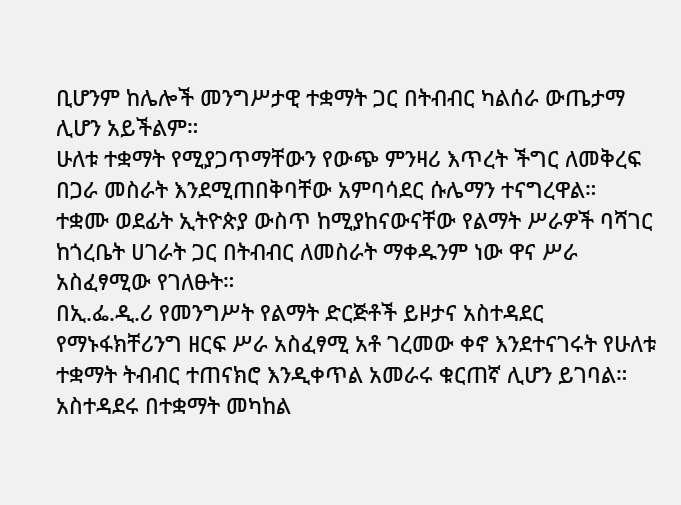ቢሆንም ከሌሎች መንግሥታዊ ተቋማት ጋር በትብብር ካልሰራ ውጤታማ ሊሆን አይችልም።
ሁለቱ ተቋማት የሚያጋጥማቸውን የውጭ ምንዛሪ እጥረት ችግር ለመቅረፍ በጋራ መስራት እንደሚጠበቅባቸው አምባሳደር ሱሌማን ተናግረዋል።
ተቋሙ ወደፊት ኢትዮጵያ ውስጥ ከሚያከናውናቸው የልማት ሥራዎች ባሻገር ከጎረቤት ሀገራት ጋር በትብብር ለመስራት ማቀዱንም ነው ዋና ሥራ አስፈፃሚው የገለፁት።
በኢ.ፌ.ዲ.ሪ የመንግሥት የልማት ድርጅቶች ይዞታና አስተዳደር የማኑፋክቸሪንግ ዘርፍ ሥራ አስፈፃሚ አቶ ገረመው ቀኖ እንደተናገሩት የሁለቱ ተቋማት ትብብር ተጠናክሮ እንዲቀጥል አመራሩ ቁርጠኛ ሊሆን ይገባል።
አስተዳደሩ በተቋማት መካከል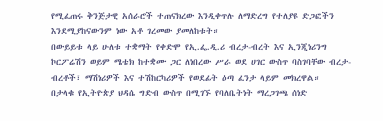የሚፈጠሩ ቅንጅታዊ አሰራሮች ተጠናክረው እንዲቀጥሉ ለማድረግ የተለያዩ ድጋፎችን እንደሚያከናውንም ነው አቶ ገረመው ያመለከቱት።
በውይይቱ ላይ ሁለቱ ተቋማት የቀድሞ የኢ.ፌ.ዲ.ሪ ብረታ-ብረት እና ኢንጂነሪንግ ኮርፖሬሽን ወይም ሜቴክ ከተቋሙ ጋር ለነበረው ሥራ ወደ ሀገር ውስጥ ባስገባቸው ብረታ-ብረቶች፣ ማሽነሪዎች እና ተሽከርካሪዎች የወደፊት ዕጣ ፈንታ ላይም መክረዋል።
በታላቁ የኢትዮጵያ ህዳሴ ግድብ ውስጥ በሚገኙ የባለቤትነት ማረጋገጫ ሰነድ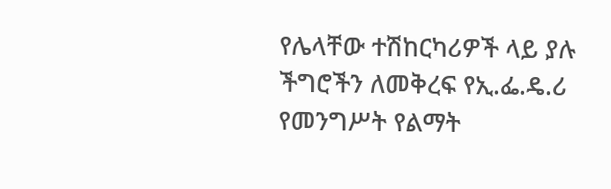የሌላቸው ተሽከርካሪዎች ላይ ያሉ ችግሮችን ለመቅረፍ የኢ.ፌ.ዴ.ሪ የመንግሥት የልማት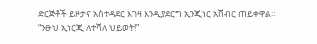ድርጅቶች ይዞታና አስተዳደር እገዛ እንዲያደርግ ኢንጂነር አሸብር ጠይቀዋል።
“ንፁህ ኢነርጂ ለተሻለ ህይወት!”